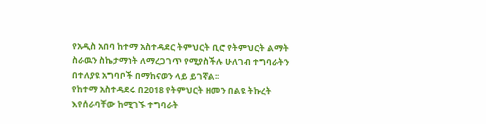የአዲስ አበባ ከተማ አስተዳደር ትምህርት ቢሮ የትምህርት ልማት ስራዉን ስኬታማነት ለማረጋገጥ የሚያስችሉ ሁለገብ ተግባራትን በተለያዩ አግባቦች በማከናወን ላይ ይገኛል፡፡
የከተማ አስተዳደሩ በ2018 የትምህርት ዘመን በልዩ ትኩረት እየሰራባቸው ከሚገኙ ተግባራት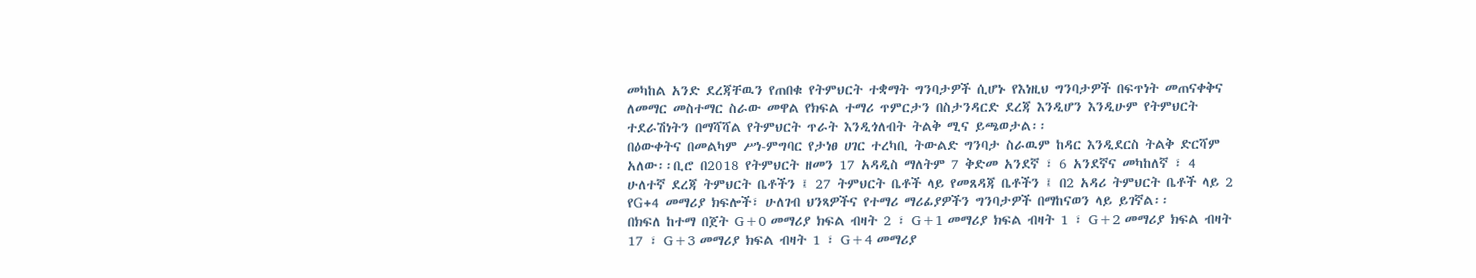መካከል አንድ ደረጃቸዉን የጠበቁ የትምህርት ተቋማት ግንባታዎች ሲሆኑ የእነዚህ ግንባታዎች በፍጥነት መጠናቀቅና ለመማር መስተማር ስራው መዋል የክፍል ተማሪ ጥምርታን በስታንዳርድ ደረጃ እንዲሆን እንዲሁም የትምህርት ተደራሽነትን በማሻሻል የትምህርት ጥራት እንዲጎለብት ትልቅ ሚና ይጫወታል፡፡
በዕውቀትና በመልካም ሥነ-ምግባር የታነፀ ሀገር ተረካቢ ትውልድ ግንባታ ስራዉም ከዳር እንዲደርስ ትልቅ ድርሻም አለው፡፡ቢሮ በ2018 የትምህርት ዘመን 17 አዳዲስ ማለትም 7 ቅድመ አንደኛ ፣ 6 አንደኛና መካከለኛ ፣ 4 ሁለተኛ ደረጃ ትምህርት ቤቶችን ፤ 27 ትምህርት ቤቶች ላይ የመጸዳጃ ቤቶችን ፤ በ2 አዳሪ ትምህርት ቤቶች ላይ 2 የG+4 መማሪያ ክፍሎች፣ ሁለገብ ህንጻዎችና የተማሪ ማሪፊያዎችን ግንባታዎች በማከናወን ላይ ይገኛል፡፡
በክፍለ ከተማ በጀት G+0 መማሪያ ክፍል ብዛት 2 ፣ G+1 መማሪያ ክፍል ብዛት 1 ፣ G+2 መማሪያ ክፍል ብዛት 17 ፣ G+3 መማሪያ ክፍል ብዛት 1 ፣ G+4 መማሪያ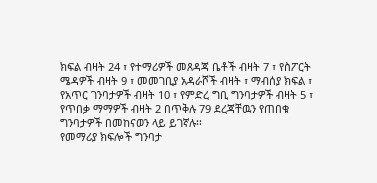ክፍል ብዛት 24 ፣ የተማሪዎች መጸዳጃ ቤቶች ብዛት 7 ፣ የስፖርት ሜዳዎች ብዛት 9 ፣ መመገቢያ አዳራሾች ብዛት ፣ ማብሰያ ክፍል ፣ የአጥር ገንባታዎች ብዛት 10 ፣ የምድረ ግቢ ግንባታዎች ብዛት 5 ፣ የጥበቃ ማማዎች ብዛት 2 በጥቅሉ 79 ደረጃቸዉን የጠበቁ ግንባታዎች በመከናወን ላይ ይገኛሉ፡፡
የመማሪያ ክፍሎች ግንባታ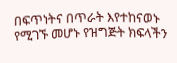በፍጥነትና በጥራት እየተከናወኑ የሚገኙ መሆኑ የዝግጅት ክፍላችን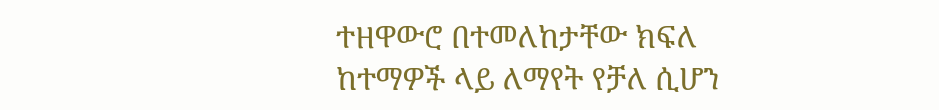ተዘዋውሮ በተመለከታቸው ክፍለ ከተማዎች ላይ ለማየት የቻለ ሲሆን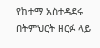የከተማ አስተዳደሩ በትምህርት ዘርፉ ላይ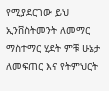የሚያደርገው ይህ ኢንቨስትመንት ለመማር ማስተማር ሂደት ምቹ ሁኔታ ለመፍጠር እና የትምህርት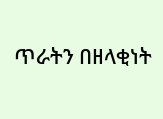ጥራትን በዘላቂነት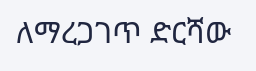ለማረጋገጥ ድርሻው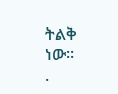ትልቅ ነው።
.